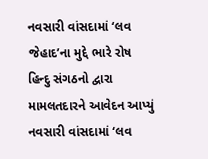નવસારી વાંસદામાં ‘લવ જેહાદ’ના મુદ્દે ભારે રોષ
હિન્દુ સંગઠનો દ્વારા મામલતદારને આવેદન આપ્યું
નવસારી વાંસદામાં ‘લવ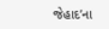જેહાદ’ના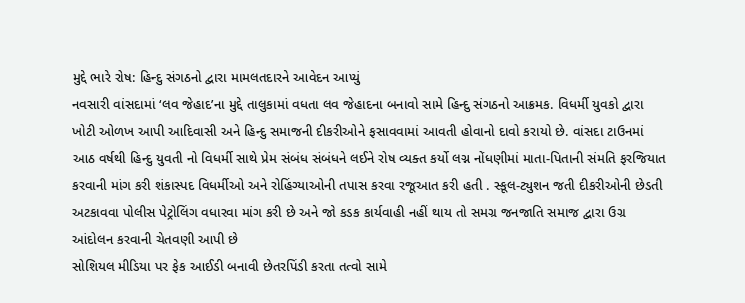મુદ્દે ભારે રોષ: હિન્દુ સંગઠનો દ્વારા મામલતદારને આવેદન આપ્યું
નવસારી વાંસદામાં ‘લવ જેહાદ’ના મુદ્દે તાલુકામાં વધતા લવ જેહાદના બનાવો સામે હિન્દુ સંગઠનો આક્રમક. વિધર્મી યુવકો દ્વારા ખોટી ઓળખ આપી આદિવાસી અને હિન્દુ સમાજની દીકરીઓને ફસાવવામાં આવતી હોવાનો દાવો કરાયો છે. વાંસદા ટાઉનમાં આઠ વર્ષથી હિન્દુ યુવતી નો વિધર્મી સાથે પ્રેમ સંબંધ સંબંધને લઈને રોષ વ્યક્ત કર્યો લગ્ન નોંધણીમાં માતા-પિતાની સંમતિ ફરજિયાત કરવાની માંગ કરી શંકાસ્પદ વિધર્મીઓ અને રોહિંગ્યાઓની તપાસ કરવા રજૂઆત કરી હતી . સ્કૂલ-ટ્યુશન જતી દીકરીઓની છેડતી અટકાવવા પોલીસ પેટ્રોલિંગ વધારવા માંગ કરી છે અને જો કડક કાર્યવાહી નહીં થાય તો સમગ્ર જનજાતિ સમાજ દ્વારા ઉગ્ર આંદોલન કરવાની ચેતવણી આપી છે
સોશિયલ મીડિયા પર ફેક આઈડી બનાવી છેતરપિંડી કરતા તત્વો સામે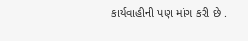કાર્યવાહીની પણ માંગ કરી છે .